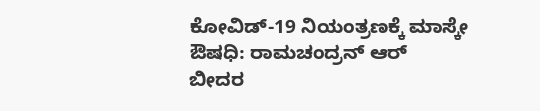ಕೋವಿಡ್-19 ನಿಯಂತ್ರಣಕ್ಕೆ ಮಾಸ್ಕೇ ಔಷಧಿ: ರಾಮಚಂದ್ರನ್ ಆರ್
ಬೀದರ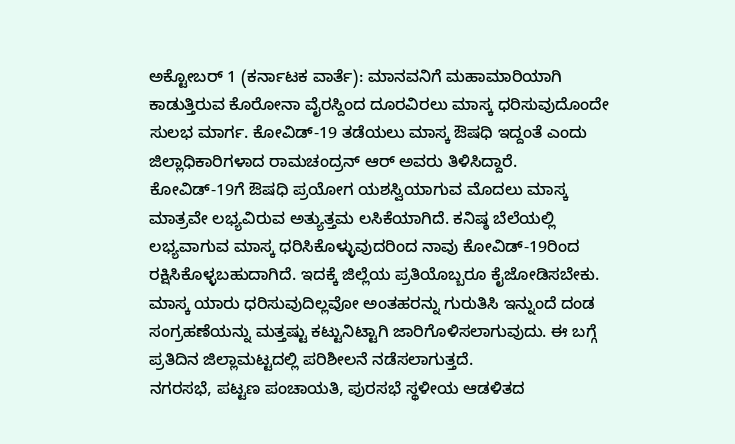ಅಕ್ಟೋಬರ್ 1 (ಕರ್ನಾಟಕ ವಾರ್ತೆ): ಮಾನವನಿಗೆ ಮಹಾಮಾರಿಯಾಗಿ ಕಾಡುತ್ತಿರುವ ಕೊರೋನಾ ವೈರಸ್ದಿಂದ ದೂರವಿರಲು ಮಾಸ್ಕ ಧರಿಸುವುದೊಂದೇ ಸುಲಭ ಮಾರ್ಗ. ಕೋವಿಡ್-19 ತಡೆಯಲು ಮಾಸ್ಕ ಔಷಧಿ ಇದ್ದಂತೆ ಎಂದು ಜಿಲ್ಲಾಧಿಕಾರಿಗಳಾದ ರಾಮಚಂದ್ರನ್ ಆರ್ ಅವರು ತಿಳಿಸಿದ್ದಾರೆ.
ಕೋವಿಡ್-19ಗೆ ಔಷಧಿ ಪ್ರಯೋಗ ಯಶಸ್ವಿಯಾಗುವ ಮೊದಲು ಮಾಸ್ಕ ಮಾತ್ರವೇ ಲಭ್ಯವಿರುವ ಅತ್ಯುತ್ತಮ ಲಸಿಕೆಯಾಗಿದೆ. ಕನಿಷ್ಠ ಬೆಲೆಯಲ್ಲಿ ಲಭ್ಯವಾಗುವ ಮಾಸ್ಕ ಧರಿಸಿಕೊಳ್ಳುವುದರಿಂದ ನಾವು ಕೋವಿಡ್-19ರಿಂದ ರಕ್ಷಿಸಿಕೊಳ್ಳಬಹುದಾಗಿದೆ. ಇದಕ್ಕೆ ಜಿಲ್ಲೆಯ ಪ್ರತಿಯೊಬ್ಬರೂ ಕೈಜೋಡಿಸಬೇಕು. ಮಾಸ್ಕ ಯಾರು ಧರಿಸುವುದಿಲ್ಲವೋ ಅಂತಹರನ್ನು ಗುರುತಿಸಿ ಇನ್ನುಂದೆ ದಂಡ ಸಂಗ್ರಹಣೆಯನ್ನು ಮತ್ತಷ್ಟು ಕಟ್ಟುನಿಟ್ಟಾಗಿ ಜಾರಿಗೊಳಿಸಲಾಗುವುದು. ಈ ಬಗ್ಗೆ ಪ್ರತಿದಿನ ಜಿಲ್ಲಾಮಟ್ಟದಲ್ಲಿ ಪರಿಶೀಲನೆ ನಡೆಸಲಾಗುತ್ತದೆ.
ನಗರಸಭೆ, ಪಟ್ಟಣ ಪಂಚಾಯತಿ, ಪುರಸಭೆ ಸ್ಥಳೀಯ ಆಡಳಿತದ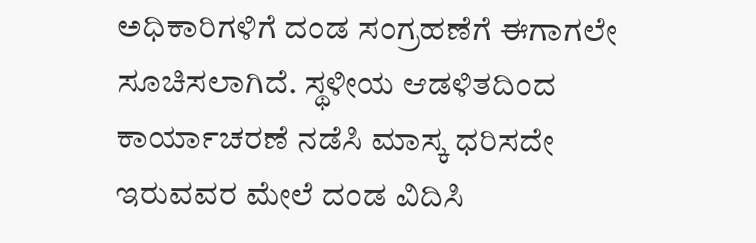ಅಧಿಕಾರಿಗಳಿಗೆ ದಂಡ ಸಂಗ್ರಹಣೆಗೆ ಈಗಾಗಲೇ ಸೂಚಿಸಲಾಗಿದೆ. ಸ್ಥಳೀಯ ಆಡಳಿತದಿಂದ ಕಾರ್ಯಾಚರಣೆ ನಡೆಸಿ ಮಾಸ್ಕ ಧರಿಸದೇ ಇರುವವರ ಮೇಲೆ ದಂಡ ವಿದಿಸಿ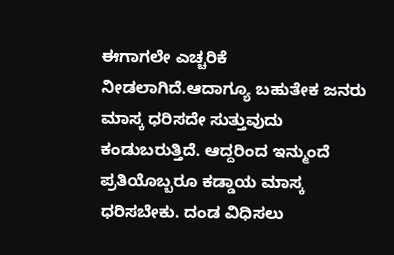ಈಗಾಗಲೇ ಎಚ್ಚರಿಕೆ ನೀಡಲಾಗಿದೆ.ಆದಾಗ್ಯೂ ಬಹುತೇಕ ಜನರು ಮಾಸ್ಕ ಧರಿಸದೇ ಸುತ್ತುವುದು ಕಂಡುಬರುತ್ತಿದೆ. ಆದ್ದರಿಂದ ಇನ್ಮುಂದೆ ಪ್ರತಿಯೊಬ್ಬರೂ ಕಡ್ಡಾಯ ಮಾಸ್ಕ ಧರಿಸಬೇಕು. ದಂಡ ವಿಧಿಸಲು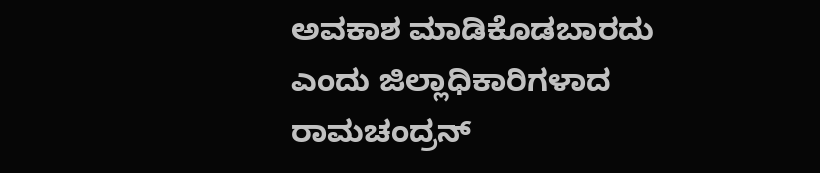ಅವಕಾಶ ಮಾಡಿಕೊಡಬಾರದು ಎಂದು ಜಿಲ್ಲಾಧಿಕಾರಿಗಳಾದ ರಾಮಚಂದ್ರನ್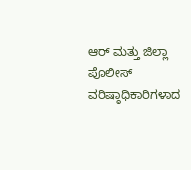ಆರ್ ಮತ್ತು ಜಿಲ್ಲಾ ಪೊಲೀಸ್ ವರಿಷ್ಠಾಧಿಕಾರಿಗಳಾದ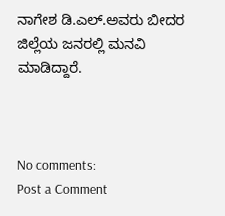ನಾಗೇಶ ಡಿ.ಎಲ್.ಅವರು ಬೀದರ ಜಿಲ್ಲೆಯ ಜನರಲ್ಲಿ ಮನವಿ ಮಾಡಿದ್ದಾರೆ.



No comments:
Post a Comment